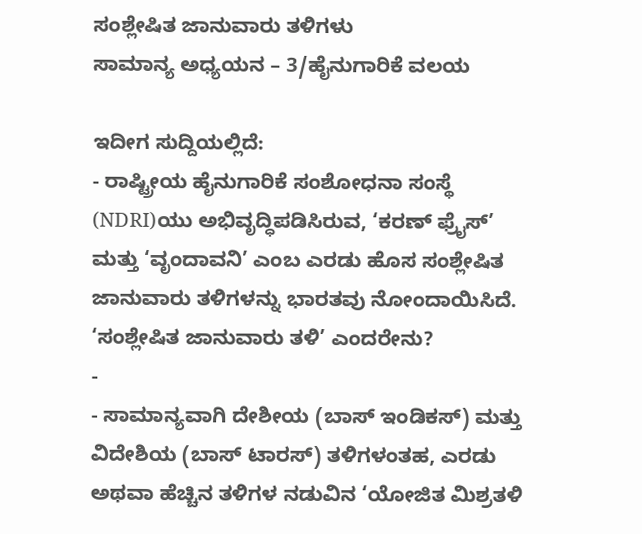ಸಂಶ್ಲೇಷಿತ ಜಾನುವಾರು ತಳಿಗಳು
ಸಾಮಾನ್ಯ ಅಧ್ಯಯನ – 3/ಹೈನುಗಾರಿಕೆ ವಲಯ

ಇದೀಗ ಸುದ್ದಿಯಲ್ಲಿದೆ:
- ರಾಷ್ಟ್ರೀಯ ಹೈನುಗಾರಿಕೆ ಸಂಶೋಧನಾ ಸಂಸ್ಥೆ (NDRI)ಯು ಅಭಿವೃದ್ಧಿಪಡಿಸಿರುವ, ‘ಕರಣ್ ಫ್ರೈಸ್’ ಮತ್ತು ‘ವೃಂದಾವನಿ’ ಎಂಬ ಎರಡು ಹೊಸ ಸಂಶ್ಲೇಷಿತ ಜಾನುವಾರು ತಳಿಗಳನ್ನು ಭಾರತವು ನೋಂದಾಯಿಸಿದೆ.
‘ಸಂಶ್ಲೇಷಿತ ಜಾನುವಾರು ತಳಿ’ ಎಂದರೇನು?
-
- ಸಾಮಾನ್ಯವಾಗಿ ದೇಶೀಯ (ಬಾಸ್ ಇಂಡಿಕಸ್) ಮತ್ತು ವಿದೇಶಿಯ (ಬಾಸ್ ಟಾರಸ್) ತಳಿಗಳಂತಹ, ಎರಡು ಅಥವಾ ಹೆಚ್ಚಿನ ತಳಿಗಳ ನಡುವಿನ ‘ಯೋಜಿತ ಮಿಶ್ರತಳಿ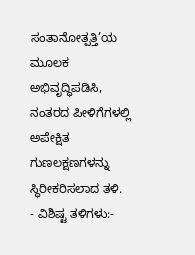ಸಂತಾನೋತ್ಪತ್ತಿ’ಯ ಮೂಲಕ ಅಭಿವೃದ್ಧಿಪಡಿಸಿ, ನಂತರದ ಪೀಳಿಗೆಗಳಲ್ಲಿ ಅಪೇಕ್ಷಿತ ಗುಣಲಕ್ಷಣಗಳನ್ನು ಸ್ಥಿರೀಕರಿಸಲಾದ ತಳಿ.
- ವಿಶಿಷ್ಟ ತಳಿಗಳು:-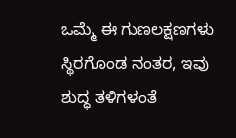ಒಮ್ಮೆ ಈ ಗುಣಲಕ್ಷಣಗಳು ಸ್ಥಿರಗೊಂಡ ನಂತರ, ಇವು ಶುದ್ಧ ತಳಿಗಳಂತೆ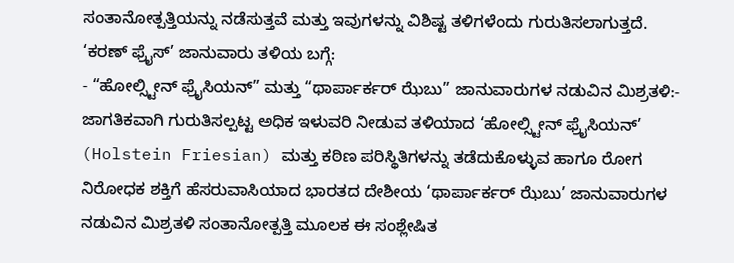ಸಂತಾನೋತ್ಪತ್ತಿಯನ್ನು ನಡೆಸುತ್ತವೆ ಮತ್ತು ಇವುಗಳನ್ನು ವಿಶಿಷ್ಟ ತಳಿಗಳೆಂದು ಗುರುತಿಸಲಾಗುತ್ತದೆ.
‘ಕರಣ್ ಫ್ರೈಸ್’ ಜಾನುವಾರು ತಳಿಯ ಬಗ್ಗೆ:
- “ಹೋಲ್ಸ್ಟೀನ್ ಫ್ರೈಸಿಯನ್” ಮತ್ತು “ಥಾರ್ಪಾರ್ಕರ್ ಝೆಬು” ಜಾನುವಾರುಗಳ ನಡುವಿನ ಮಿಶ್ರತಳಿ:- ಜಾಗತಿಕವಾಗಿ ಗುರುತಿಸಲ್ಪಟ್ಟ ಅಧಿಕ ಇಳುವರಿ ನೀಡುವ ತಳಿಯಾದ ‘ಹೋಲ್ಸ್ಟೀನ್ ಫ್ರೈಸಿಯನ್’ (Holstein Friesian) ಮತ್ತು ಕಠಿಣ ಪರಿಸ್ಥಿತಿಗಳನ್ನು ತಡೆದುಕೊಳ್ಳುವ ಹಾಗೂ ರೋಗ ನಿರೋಧಕ ಶಕ್ತಿಗೆ ಹೆಸರುವಾಸಿಯಾದ ಭಾರತದ ದೇಶೀಯ ‘ಥಾರ್ಪಾರ್ಕರ್ ಝೆಬು’ ಜಾನುವಾರುಗಳ ನಡುವಿನ ಮಿಶ್ರತಳಿ ಸಂತಾನೋತ್ಪತ್ತಿ ಮೂಲಕ ಈ ಸಂಶ್ಲೇಷಿತ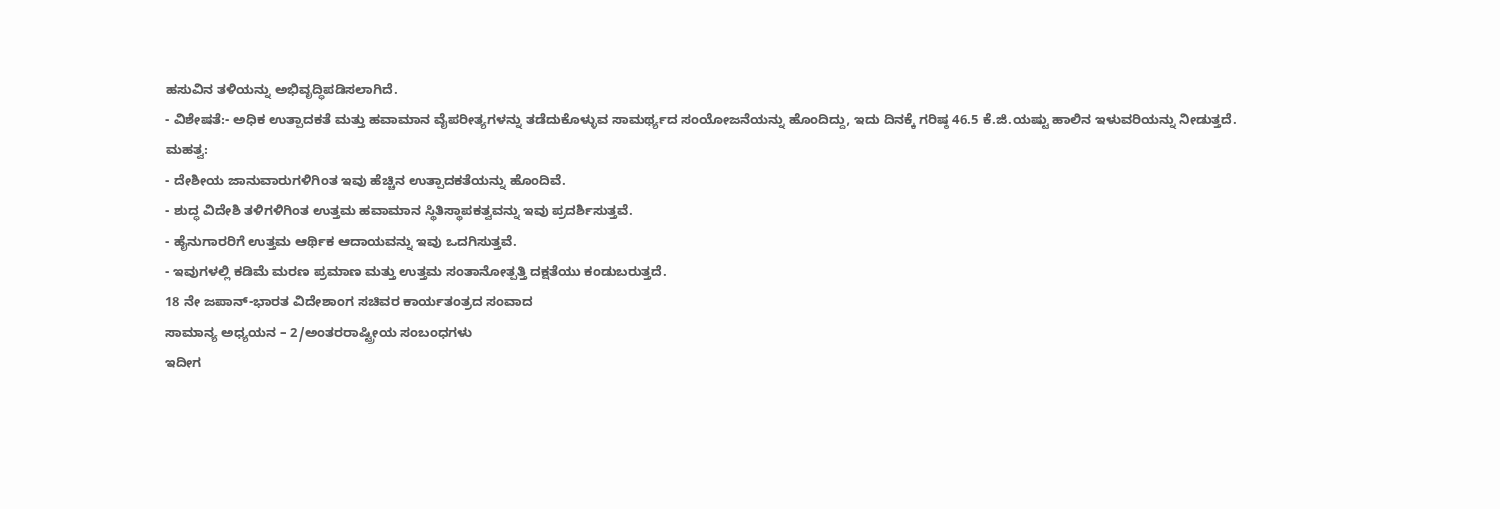ಹಸುವಿನ ತಳಿಯನ್ನು ಅಭಿವೃದ್ಧಿಪಡಿಸಲಾಗಿದೆ.
- ವಿಶೇಷತೆ:- ಅಧಿಕ ಉತ್ಪಾದಕತೆ ಮತ್ತು ಹವಾಮಾನ ವೈಪರೀತ್ಯಗಳನ್ನು ತಡೆದುಕೊಳ್ಳುವ ಸಾಮರ್ಥ್ಯದ ಸಂಯೋಜನೆಯನ್ನು ಹೊಂದಿದ್ದು, ಇದು ದಿನಕ್ಕೆ ಗರಿಷ್ಠ 46.5 ಕೆ.ಜಿ.ಯಷ್ಟು ಹಾಲಿನ ಇಳುವರಿಯನ್ನು ನೀಡುತ್ತದೆ.
ಮಹತ್ವ:
- ದೇಶೀಯ ಜಾನುವಾರುಗಳಿಗಿಂತ ಇವು ಹೆಚ್ಚಿನ ಉತ್ಪಾದಕತೆಯನ್ನು ಹೊಂದಿವೆ.
- ಶುದ್ಧ ವಿದೇಶಿ ತಳಿಗಳಿಗಿಂತ ಉತ್ತಮ ಹವಾಮಾನ ಸ್ಥಿತಿಸ್ಥಾಪಕತ್ವವನ್ನು ಇವು ಪ್ರದರ್ಶಿಸುತ್ತವೆ.
- ಹೈನುಗಾರರಿಗೆ ಉತ್ತಮ ಆರ್ಥಿಕ ಆದಾಯವನ್ನು ಇವು ಒದಗಿಸುತ್ತವೆ.
- ಇವುಗಳಲ್ಲಿ ಕಡಿಮೆ ಮರಣ ಪ್ರಮಾಣ ಮತ್ತು ಉತ್ತಮ ಸಂತಾನೋತ್ಪತ್ತಿ ದಕ್ಷತೆಯು ಕಂಡುಬರುತ್ತದೆ.
18 ನೇ ಜಪಾನ್-ಭಾರತ ವಿದೇಶಾಂಗ ಸಚಿವರ ಕಾರ್ಯತಂತ್ರದ ಸಂವಾದ
ಸಾಮಾನ್ಯ ಅಧ್ಯಯನ – 2/ಅಂತರರಾಷ್ಟ್ರೀಯ ಸಂಬಂಧಗಳು
ಇದೀಗ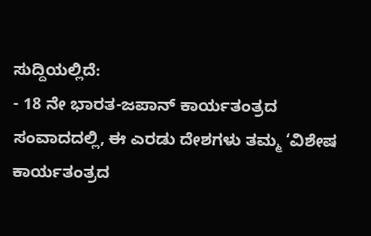ಸುದ್ದಿಯಲ್ಲಿದೆ:
- 18 ನೇ ಭಾರತ-ಜಪಾನ್ ಕಾರ್ಯತಂತ್ರದ ಸಂವಾದದಲ್ಲಿ, ಈ ಎರಡು ದೇಶಗಳು ತಮ್ಮ ‘ವಿಶೇಷ ಕಾರ್ಯತಂತ್ರದ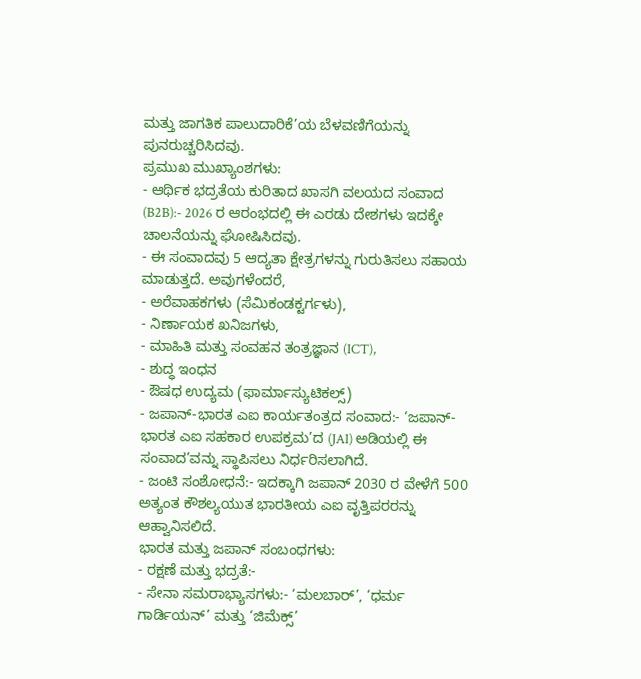ಮತ್ತು ಜಾಗತಿಕ ಪಾಲುದಾರಿಕೆ’ಯ ಬೆಳವಣಿಗೆಯನ್ನು ಪುನರುಚ್ಚರಿಸಿದವು.
ಪ್ರಮುಖ ಮುಖ್ಯಾಂಶಗಳು:
- ಆರ್ಥಿಕ ಭದ್ರತೆಯ ಕುರಿತಾದ ಖಾಸಗಿ ವಲಯದ ಸಂವಾದ (B2B):- 2026 ರ ಆರಂಭದಲ್ಲಿ ಈ ಎರಡು ದೇಶಗಳು ಇದಕ್ಕೇ ಚಾಲನೆಯನ್ನು ಘೋಷಿಸಿದವು.
- ಈ ಸಂವಾದವು 5 ಆದ್ಯತಾ ಕ್ಷೇತ್ರಗಳನ್ನು ಗುರುತಿಸಲು ಸಹಾಯ ಮಾಡುತ್ತದೆ. ಅವುಗಳೆಂದರೆ,
- ಅರೆವಾಹಕಗಳು (ಸೆಮಿಕಂಡಕ್ಟರ್ಗಳು),
- ನಿರ್ಣಾಯಕ ಖನಿಜಗಳು,
- ಮಾಹಿತಿ ಮತ್ತು ಸಂವಹನ ತಂತ್ರಜ್ಞಾನ (ICT),
- ಶುದ್ಧ ಇಂಧನ
- ಔಷಧ ಉದ್ಯಮ (ಫಾರ್ಮಾಸ್ಯುಟಿಕಲ್ಸ್)
- ಜಪಾನ್-ಭಾರತ ಎಐ ಕಾರ್ಯತಂತ್ರದ ಸಂವಾದ:- ‘ಜಪಾನ್-ಭಾರತ ಎಐ ಸಹಕಾರ ಉಪಕ್ರಮ’ದ (JAI) ಅಡಿಯಲ್ಲಿ ಈ ಸಂವಾದ’ವನ್ನು ಸ್ಥಾಪಿಸಲು ನಿರ್ಧರಿಸಲಾಗಿದೆ.
- ಜಂಟಿ ಸಂಶೋಧನೆ:- ಇದಕ್ಕಾಗಿ ಜಪಾನ್ 2030 ರ ವೇಳೆಗೆ 500 ಅತ್ಯಂತ ಕೌಶಲ್ಯಯುತ ಭಾರತೀಯ ಎಐ ವೃತ್ತಿಪರರನ್ನು ಆಹ್ವಾನಿಸಲಿದೆ.
ಭಾರತ ಮತ್ತು ಜಪಾನ್ ಸಂಬಂಧಗಳು:
- ರಕ್ಷಣೆ ಮತ್ತು ಭದ್ರತೆ:-
- ಸೇನಾ ಸಮರಾಭ್ಯಾಸಗಳು:- ‘ಮಲಬಾರ್’, ‘ಧರ್ಮ ಗಾರ್ಡಿಯನ್’ ಮತ್ತು ‘ಜಿಮೆಕ್ಸ್’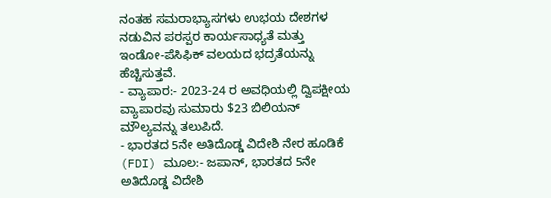ನಂತಹ ಸಮರಾಭ್ಯಾಸಗಳು ಉಭಯ ದೇಶಗಳ ನಡುವಿನ ಪರಸ್ಪರ ಕಾರ್ಯಸಾಧ್ಯತೆ ಮತ್ತು ಇಂಡೋ-ಪೆಸಿಫಿಕ್ ವಲಯದ ಭದ್ರತೆಯನ್ನು ಹೆಚ್ಚಿಸುತ್ತವೆ.
- ವ್ಯಾಪಾರ:- 2023-24 ರ ಅವಧಿಯಲ್ಲಿ ದ್ವಿಪಕ್ಷೀಯ ವ್ಯಾಪಾರವು ಸುಮಾರು $23 ಬಿಲಿಯನ್ ಮೌಲ್ಯವನ್ನು ತಲುಪಿದೆ.
- ಭಾರತದ 5ನೇ ಅತಿದೊಡ್ಡ ವಿದೇಶಿ ನೇರ ಹೂಡಿಕೆ (FDI) ಮೂಲ:- ಜಪಾನ್, ಭಾರತದ 5ನೇ ಅತಿದೊಡ್ಡ ವಿದೇಶಿ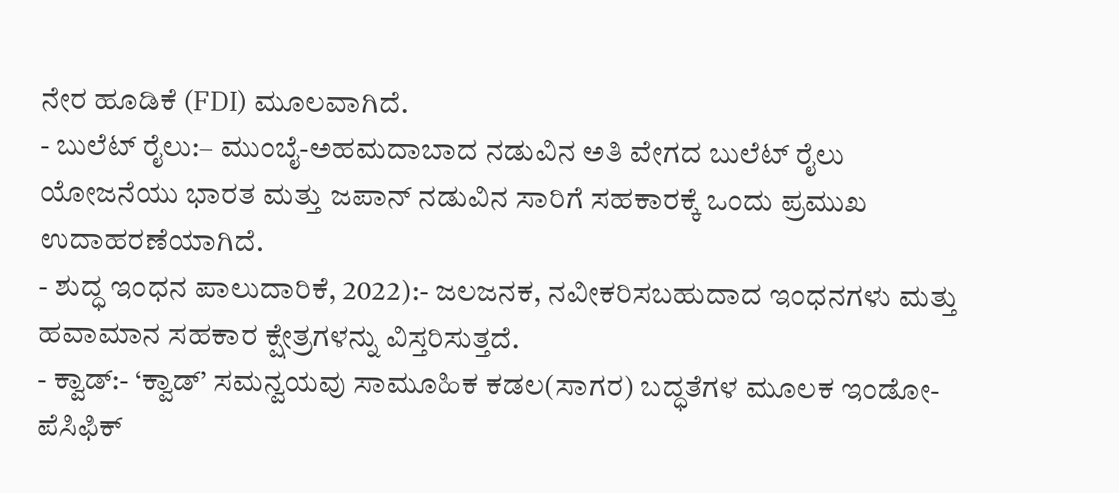ನೇರ ಹೂಡಿಕೆ (FDI) ಮೂಲವಾಗಿದೆ.
- ಬುಲೆಟ್ ರೈಲು:– ಮುಂಬೈ-ಅಹಮದಾಬಾದ ನಡುವಿನ ಅತಿ ವೇಗದ ಬುಲೆಟ್ ರೈಲು ಯೋಜನೆಯು ಭಾರತ ಮತ್ತು ಜಪಾನ್ ನಡುವಿನ ಸಾರಿಗೆ ಸಹಕಾರಕ್ಕೆ ಒಂದು ಪ್ರಮುಖ ಉದಾಹರಣೆಯಾಗಿದೆ.
- ಶುದ್ಧ ಇಂಧನ ಪಾಲುದಾರಿಕೆ, 2022):- ಜಲಜನಕ, ನವೀಕರಿಸಬಹುದಾದ ಇಂಧನಗಳು ಮತ್ತು ಹವಾಮಾನ ಸಹಕಾರ ಕ್ಷೇತ್ರಗಳನ್ನು ವಿಸ್ತರಿಸುತ್ತದೆ.
- ಕ್ವಾಡ್:- ‘ಕ್ವಾಡ್’ ಸಮನ್ವಯವು ಸಾಮೂಹಿಕ ಕಡಲ(ಸಾಗರ) ಬದ್ಧತೆಗಳ ಮೂಲಕ ಇಂಡೋ-ಪೆಸಿಫಿಕ್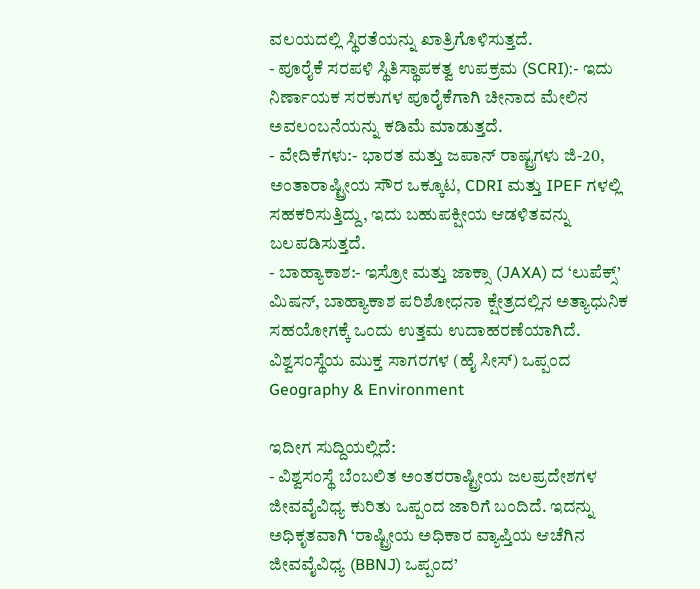ವಲಯದಲ್ಲಿ ಸ್ಥಿರತೆಯನ್ನು ಖಾತ್ರಿಗೊಳಿಸುತ್ತದೆ.
- ಪೂರೈಕೆ ಸರಪಳಿ ಸ್ಥಿತಿಸ್ಥಾಪಕತ್ವ ಉಪಕ್ರಮ (SCRI):- ಇದು ನಿರ್ಣಾಯಕ ಸರಕುಗಳ ಪೂರೈಕೆಗಾಗಿ ಚೀನಾದ ಮೇಲಿನ ಅವಲಂಬನೆಯನ್ನು ಕಡಿಮೆ ಮಾಡುತ್ತದೆ.
- ವೇದಿಕೆಗಳು:- ಭಾರತ ಮತ್ತು ಜಪಾನ್ ರಾಷ್ಟ್ರಗಳು ಜಿ-20, ಅಂತಾರಾಷ್ಟ್ರೀಯ ಸೌರ ಒಕ್ಕೂಟ, CDRI ಮತ್ತು IPEF ಗಳಲ್ಲಿ ಸಹಕರಿಸುತ್ತಿದ್ದು, ಇದು ಬಹುಪಕ್ಷೀಯ ಆಡಳಿತವನ್ನು ಬಲಪಡಿಸುತ್ತದೆ.
- ಬಾಹ್ಯಾಕಾಶ:- ಇಸ್ರೋ ಮತ್ತು ಜಾಕ್ಸಾ (JAXA) ದ ‘ಲುಪೆಕ್ಸ್’ ಮಿಷನ್, ಬಾಹ್ಯಾಕಾಶ ಪರಿಶೋಧನಾ ಕ್ಷೇತ್ರದಲ್ಲಿನ ಅತ್ಯಾಧುನಿಕ ಸಹಯೋಗಕ್ಕೆ ಒಂದು ಉತ್ತಮ ಉದಾಹರಣೆಯಾಗಿದೆ.
ವಿಶ್ವಸಂಸ್ಥೆಯ ಮುಕ್ತ ಸಾಗರಗಳ (ಹೈ ಸೀಸ್) ಒಪ್ಪಂದ
Geography & Environment

ಇದೀಗ ಸುದ್ದಿಯಲ್ಲಿದೆ:
- ವಿಶ್ವಸಂಸ್ಥೆ ಬೆಂಬಲಿತ ಅಂತರರಾಷ್ಟ್ರೀಯ ಜಲಪ್ರದೇಶಗಳ ಜೀವವೈವಿಧ್ಯ ಕುರಿತು ಒಪ್ಪಂದ ಜಾರಿಗೆ ಬಂದಿದೆ. ಇದನ್ನು ಅಧಿಕೃತವಾಗಿ ‘ರಾಷ್ಟ್ರೀಯ ಅಧಿಕಾರ ವ್ಯಾಪ್ತಿಯ ಆಚೆಗಿನ ಜೀವವೈವಿಧ್ಯ (BBNJ) ಒಪ್ಪಂದ’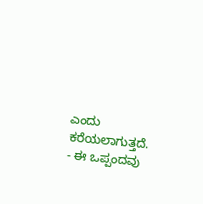ಎಂದು ಕರೆಯಲಾಗುತ್ತದೆ.
- ಈ ಒಪ್ಪಂದವು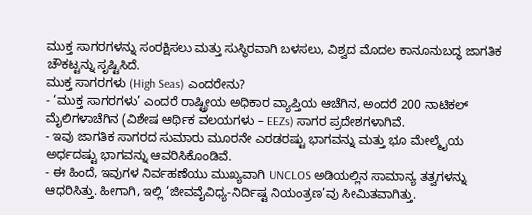ಮುಕ್ತ ಸಾಗರಗಳನ್ನು ಸಂರಕ್ಷಿಸಲು ಮತ್ತು ಸುಸ್ಥಿರವಾಗಿ ಬಳಸಲು, ವಿಶ್ವದ ಮೊದಲ ಕಾನೂನುಬದ್ಧ ಜಾಗತಿಕ ಚೌಕಟ್ಟನ್ನು ಸೃಷ್ಟಿಸಿದೆ.
ಮುಕ್ತ ಸಾಗರಗಳು (High Seas) ಎಂದರೇನು?
- ‘ಮುಕ್ತ ಸಾಗರಗಳು’ ಎಂದರೆ ರಾಷ್ಟ್ರೀಯ ಅಧಿಕಾರ ವ್ಯಾಪ್ತಿಯ ಆಚೆಗಿನ, ಅಂದರೆ 200 ನಾಟಿಕಲ್ ಮೈಲಿಗಳಾಚೆಗಿನ (ವಿಶೇಷ ಆರ್ಥಿಕ ವಲಯಗಳು – EEZs) ಸಾಗರ ಪ್ರದೇಶಗಳಾಗಿವೆ.
- ಇವು ಜಾಗತಿಕ ಸಾಗರದ ಸುಮಾರು ಮೂರನೇ ಎರಡರಷ್ಟು ಭಾಗವನ್ನು ಮತ್ತು ಭೂ ಮೇಲ್ಮೈಯ ಅರ್ಧದಷ್ಟು ಭಾಗವನ್ನು ಆವರಿಸಿಕೊಂಡಿವೆ.
- ಈ ಹಿಂದೆ, ಇವುಗಳ ನಿರ್ವಹಣೆಯು ಮುಖ್ಯವಾಗಿ UNCLOS ಅಡಿಯಲ್ಲಿನ ಸಾಮಾನ್ಯ ತತ್ವಗಳನ್ನು ಆಧರಿಸಿತ್ತು. ಹೀಗಾಗಿ, ಇಲ್ಲಿ ‘ಜೀವವೈವಿಧ್ಯ-ನಿರ್ದಿಷ್ಟ ನಿಯಂತ್ರಣ’ವು ಸೀಮಿತವಾಗಿತ್ತು.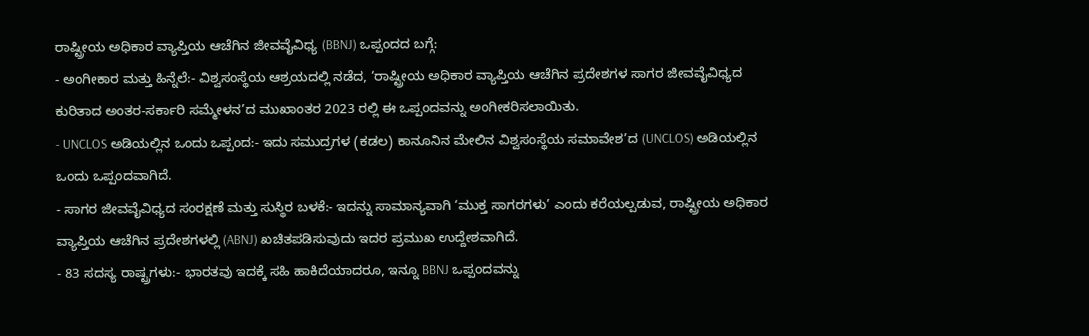ರಾಷ್ಟ್ರೀಯ ಅಧಿಕಾರ ವ್ಯಾಪ್ತಿಯ ಆಚೆಗಿನ ಜೀವವೈವಿಧ್ಯ (BBNJ) ಒಪ್ಪಂದದ ಬಗ್ಗೆ:
- ಅಂಗೀಕಾರ ಮತ್ತು ಹಿನ್ನೆಲೆ:- ವಿಶ್ವಸಂಸ್ಥೆಯ ಆಶ್ರಯದಲ್ಲಿ ನಡೆದ, ‘ರಾಷ್ಟ್ರೀಯ ಅಧಿಕಾರ ವ್ಯಾಪ್ತಿಯ ಆಚೆಗಿನ ಪ್ರದೇಶಗಳ ಸಾಗರ ಜೀವವೈವಿಧ್ಯದ ಕುರಿತಾದ ಅಂತರ-ಸರ್ಕಾರಿ ಸಮ್ಮೇಳನ’ದ ಮುಖಾಂತರ 2023 ರಲ್ಲಿ ಈ ಒಪ್ಪಂದವನ್ನು ಅಂಗೀಕರಿಸಲಾಯಿತು.
- UNCLOS ಅಡಿಯಲ್ಲಿನ ಒಂದು ಒಪ್ಪಂದ:- ಇದು ಸಮುದ್ರಗಳ (ಕಡಲ) ಕಾನೂನಿನ ಮೇಲಿನ ವಿಶ್ವಸಂಸ್ಥೆಯ ಸಮಾವೇಶ’ದ (UNCLOS) ಅಡಿಯಲ್ಲಿನ ಒಂದು ಒಪ್ಪಂದವಾಗಿದೆ.
- ಸಾಗರ ಜೀವವೈವಿಧ್ಯದ ಸಂರಕ್ಷಣೆ ಮತ್ತು ಸುಸ್ಥಿರ ಬಳಕೆ:- ಇದನ್ನು ಸಾಮಾನ್ಯವಾಗಿ ‘ಮುಕ್ತ ಸಾಗರಗಳು’ ಎಂದು ಕರೆಯಲ್ಪಡುವ, ರಾಷ್ಟ್ರೀಯ ಅಧಿಕಾರ ವ್ಯಾಪ್ತಿಯ ಆಚೆಗಿನ ಪ್ರದೇಶಗಳಲ್ಲಿ (ABNJ) ಖಚಿತಪಡಿಸುವುದು ಇದರ ಪ್ರಮುಖ ಉದ್ದೇಶವಾಗಿದೆ.
- 83 ಸದಸ್ಯ ರಾಷ್ಟ್ರಗಳು:- ಭಾರತವು ಇದಕ್ಕೆ ಸಹಿ ಹಾಕಿದೆಯಾದರೂ, ಇನ್ನೂ BBNJ ಒಪ್ಪಂದವನ್ನು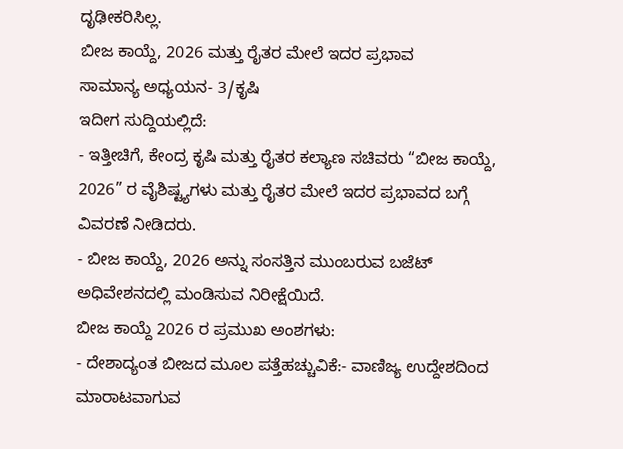ದೃಢೀಕರಿಸಿಲ್ಲ.
ಬೀಜ ಕಾಯ್ದೆ, 2026 ಮತ್ತು ರೈತರ ಮೇಲೆ ಇದರ ಪ್ರಭಾವ
ಸಾಮಾನ್ಯ ಅಧ್ಯಯನ- 3/ಕೃಷಿ
ಇದೀಗ ಸುದ್ದಿಯಲ್ಲಿದೆ:
- ಇತ್ತೀಚಿಗೆ, ಕೇಂದ್ರ ಕೃಷಿ ಮತ್ತು ರೈತರ ಕಲ್ಯಾಣ ಸಚಿವರು “ಬೀಜ ಕಾಯ್ದೆ, 2026” ರ ವೈಶಿಷ್ಟ್ಯಗಳು ಮತ್ತು ರೈತರ ಮೇಲೆ ಇದರ ಪ್ರಭಾವದ ಬಗ್ಗೆ ವಿವರಣೆ ನೀಡಿದರು.
- ಬೀಜ ಕಾಯ್ದೆ, 2026 ಅನ್ನು ಸಂಸತ್ತಿನ ಮುಂಬರುವ ಬಜೆಟ್ ಅಧಿವೇಶನದಲ್ಲಿ ಮಂಡಿಸುವ ನಿರೀಕ್ಷೆಯಿದೆ.
ಬೀಜ ಕಾಯ್ದೆ 2026 ರ ಪ್ರಮುಖ ಅಂಶಗಳು:
- ದೇಶಾದ್ಯಂತ ಬೀಜದ ಮೂಲ ಪತ್ತೆಹಚ್ಚುವಿಕೆ:- ವಾಣಿಜ್ಯ ಉದ್ದೇಶದಿಂದ ಮಾರಾಟವಾಗುವ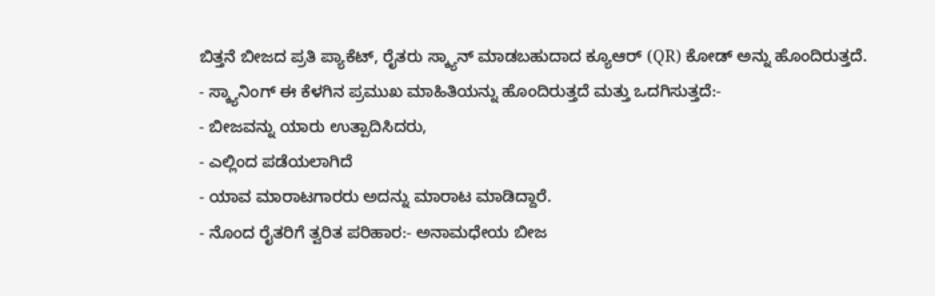ಬಿತ್ತನೆ ಬೀಜದ ಪ್ರತಿ ಪ್ಯಾಕೆಟ್, ರೈತರು ಸ್ಕ್ಯಾನ್ ಮಾಡಬಹುದಾದ ಕ್ಯೂಆರ್ (QR) ಕೋಡ್ ಅನ್ನು ಹೊಂದಿರುತ್ತದೆ.
- ಸ್ಕ್ಯಾನಿಂಗ್ ಈ ಕೆಳಗಿನ ಪ್ರಮುಖ ಮಾಹಿತಿಯನ್ನು ಹೊಂದಿರುತ್ತದೆ ಮತ್ತು ಒದಗಿಸುತ್ತದೆ:-
- ಬೀಜವನ್ನು ಯಾರು ಉತ್ಪಾದಿಸಿದರು,
- ಎಲ್ಲಿಂದ ಪಡೆಯಲಾಗಿದೆ
- ಯಾವ ಮಾರಾಟಗಾರರು ಅದನ್ನು ಮಾರಾಟ ಮಾಡಿದ್ದಾರೆ.
- ನೊಂದ ರೈತರಿಗೆ ತ್ವರಿತ ಪರಿಹಾರ:- ಅನಾಮಧೇಯ ಬೀಜ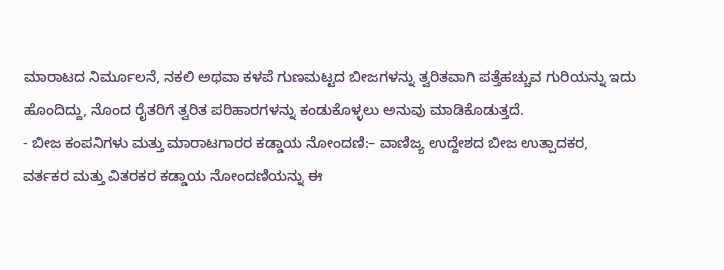ಮಾರಾಟದ ನಿರ್ಮೂಲನೆ, ನಕಲಿ ಅಥವಾ ಕಳಪೆ ಗುಣಮಟ್ಟದ ಬೀಜಗಳನ್ನು ತ್ವರಿತವಾಗಿ ಪತ್ತೆಹಚ್ಚುವ ಗುರಿಯನ್ನು ಇದು ಹೊಂದಿದ್ದು, ನೊಂದ ರೈತರಿಗೆ ತ್ವರಿತ ಪರಿಹಾರಗಳನ್ನು ಕಂಡುಕೊಳ್ಳಲು ಅನುವು ಮಾಡಿಕೊಡುತ್ತದೆ.
- ಬೀಜ ಕಂಪನಿಗಳು ಮತ್ತು ಮಾರಾಟಗಾರರ ಕಡ್ಡಾಯ ನೋಂದಣಿ:– ವಾಣಿಜ್ಯ ಉದ್ದೇಶದ ಬೀಜ ಉತ್ಪಾದಕರ, ವರ್ತಕರ ಮತ್ತು ವಿತರಕರ ಕಡ್ಡಾಯ ನೋಂದಣಿಯನ್ನು ಈ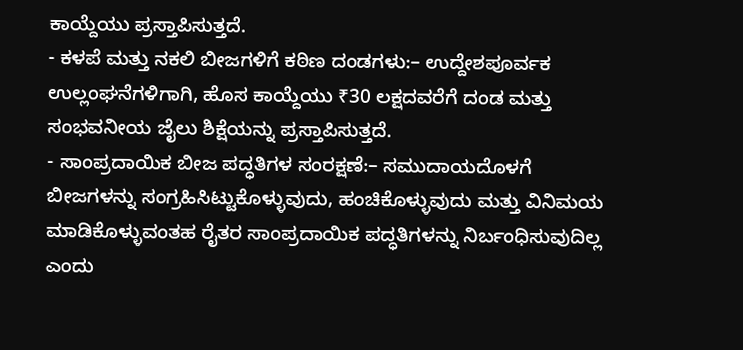ಕಾಯ್ದೆಯು ಪ್ರಸ್ತಾಪಿಸುತ್ತದೆ.
- ಕಳಪೆ ಮತ್ತು ನಕಲಿ ಬೀಜಗಳಿಗೆ ಕಠಿಣ ದಂಡಗಳು:– ಉದ್ದೇಶಪೂರ್ವಕ ಉಲ್ಲಂಘನೆಗಳಿಗಾಗಿ, ಹೊಸ ಕಾಯ್ದೆಯು ₹30 ಲಕ್ಷದವರೆಗೆ ದಂಡ ಮತ್ತು ಸಂಭವನೀಯ ಜೈಲು ಶಿಕ್ಷೆಯನ್ನು ಪ್ರಸ್ತಾಪಿಸುತ್ತದೆ.
- ಸಾಂಪ್ರದಾಯಿಕ ಬೀಜ ಪದ್ಧತಿಗಳ ಸಂರಕ್ಷಣೆ:– ಸಮುದಾಯದೊಳಗೆ ಬೀಜಗಳನ್ನು ಸಂಗ್ರಹಿಸಿಟ್ಟುಕೊಳ್ಳುವುದು, ಹಂಚಿಕೊಳ್ಳುವುದು ಮತ್ತು ವಿನಿಮಯ ಮಾಡಿಕೊಳ್ಳುವಂತಹ ರೈತರ ಸಾಂಪ್ರದಾಯಿಕ ಪದ್ಧತಿಗಳನ್ನು ನಿರ್ಬಂಧಿಸುವುದಿಲ್ಲ ಎಂದು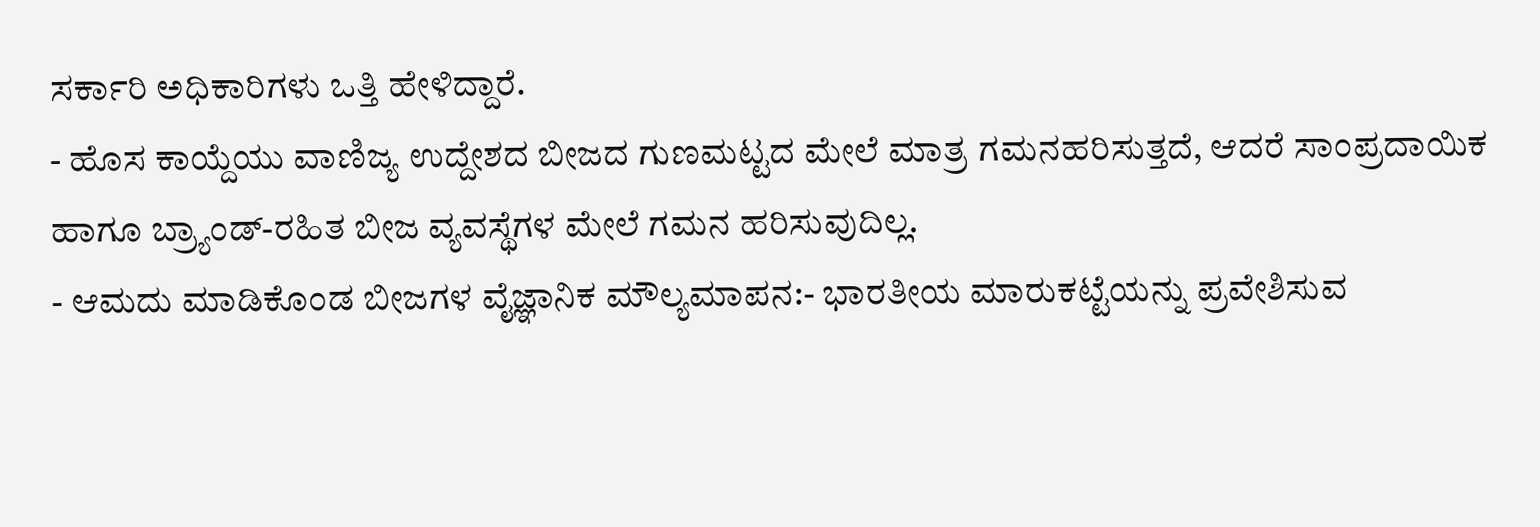ಸರ್ಕಾರಿ ಅಧಿಕಾರಿಗಳು ಒತ್ತಿ ಹೇಳಿದ್ದಾರೆ.
- ಹೊಸ ಕಾಯ್ದೆಯು ವಾಣಿಜ್ಯ ಉದ್ದೇಶದ ಬೀಜದ ಗುಣಮಟ್ಟದ ಮೇಲೆ ಮಾತ್ರ ಗಮನಹರಿಸುತ್ತದೆ, ಆದರೆ ಸಾಂಪ್ರದಾಯಿಕ ಹಾಗೂ ಬ್ರ್ಯಾಂಡ್-ರಹಿತ ಬೀಜ ವ್ಯವಸ್ಥೆಗಳ ಮೇಲೆ ಗಮನ ಹರಿಸುವುದಿಲ್ಲ.
- ಆಮದು ಮಾಡಿಕೊಂಡ ಬೀಜಗಳ ವೈಜ್ಞಾನಿಕ ಮೌಲ್ಯಮಾಪನ:- ಭಾರತೀಯ ಮಾರುಕಟ್ಟೆಯನ್ನು ಪ್ರವೇಶಿಸುವ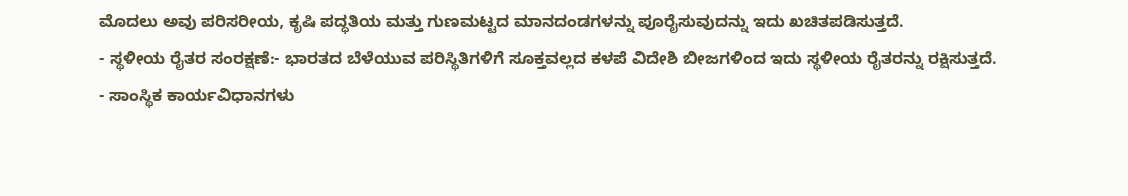ಮೊದಲು ಅವು ಪರಿಸರೀಯ, ಕೃಷಿ ಪದ್ಧತಿಯ ಮತ್ತು ಗುಣಮಟ್ಟದ ಮಾನದಂಡಗಳನ್ನು ಪೂರೈಸುವುದನ್ನು ಇದು ಖಚಿತಪಡಿಸುತ್ತದೆ.
- ಸ್ಥಳೀಯ ರೈತರ ಸಂರಕ್ಷಣೆ:- ಭಾರತದ ಬೆಳೆಯುವ ಪರಿಸ್ಥಿತಿಗಳಿಗೆ ಸೂಕ್ತವಲ್ಲದ ಕಳಪೆ ವಿದೇಶಿ ಬೀಜಗಳಿಂದ ಇದು ಸ್ಥಳೀಯ ರೈತರನ್ನು ರಕ್ಷಿಸುತ್ತದೆ.
- ಸಾಂಸ್ಥಿಕ ಕಾರ್ಯವಿಧಾನಗಳು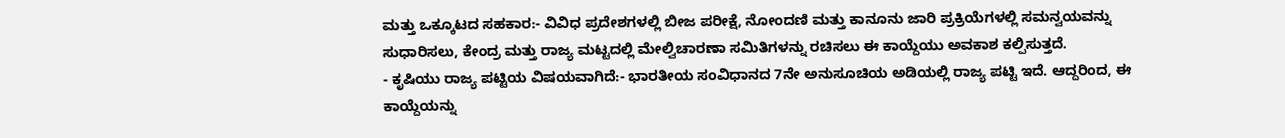ಮತ್ತು ಒಕ್ಕೂಟದ ಸಹಕಾರ:- ವಿವಿಧ ಪ್ರದೇಶಗಳಲ್ಲಿ ಬೀಜ ಪರೀಕ್ಷೆ, ನೋಂದಣಿ ಮತ್ತು ಕಾನೂನು ಜಾರಿ ಪ್ರಕ್ರಿಯೆಗಳಲ್ಲಿ ಸಮನ್ವಯವನ್ನು ಸುಧಾರಿಸಲು, ಕೇಂದ್ರ ಮತ್ತು ರಾಜ್ಯ ಮಟ್ಟದಲ್ಲಿ ಮೇಲ್ವಿಚಾರಣಾ ಸಮಿತಿಗಳನ್ನು ರಚಿಸಲು ಈ ಕಾಯ್ದೆಯು ಅವಕಾಶ ಕಲ್ಪಿಸುತ್ತದೆ.
- ಕೃಷಿಯು ರಾಜ್ಯ ಪಟ್ಟಿಯ ವಿಷಯವಾಗಿದೆ:- ಭಾರತೀಯ ಸಂವಿಧಾನದ 7ನೇ ಅನುಸೂಚಿಯ ಅಡಿಯಲ್ಲಿ ರಾಜ್ಯ ಪಟ್ಟಿ ಇದೆ. ಆದ್ದರಿಂದ, ಈ ಕಾಯ್ದೆಯನ್ನು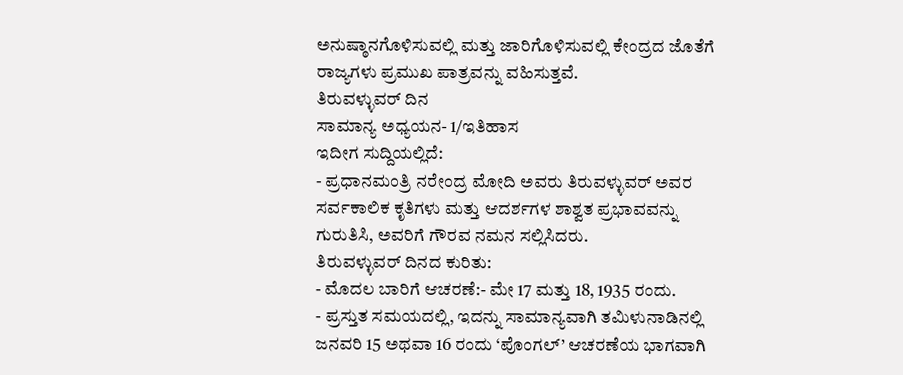ಅನುಷ್ಠಾನಗೊಳಿಸುವಲ್ಲಿ ಮತ್ತು ಜಾರಿಗೊಳಿಸುವಲ್ಲಿ ಕೇಂದ್ರದ ಜೊತೆಗೆ ರಾಜ್ಯಗಳು ಪ್ರಮುಖ ಪಾತ್ರವನ್ನು ವಹಿಸುತ್ತವೆ.
ತಿರುವಳ್ಳುವರ್ ದಿನ
ಸಾಮಾನ್ಯ ಅಧ್ಯಯನ- 1/ಇತಿಹಾಸ
ಇದೀಗ ಸುದ್ದಿಯಲ್ಲಿದೆ:
- ಪ್ರಧಾನಮಂತ್ರಿ ನರೇಂದ್ರ ಮೋದಿ ಅವರು ತಿರುವಳ್ಳುವರ್ ಅವರ ಸರ್ವಕಾಲಿಕ ಕೃತಿಗಳು ಮತ್ತು ಆದರ್ಶಗಳ ಶಾಶ್ವತ ಪ್ರಭಾವವನ್ನು ಗುರುತಿಸಿ, ಅವರಿಗೆ ಗೌರವ ನಮನ ಸಲ್ಲಿಸಿದರು.
ತಿರುವಳ್ಳುವರ್ ದಿನದ ಕುರಿತು:
- ಮೊದಲ ಬಾರಿಗೆ ಆಚರಣೆ:- ಮೇ 17 ಮತ್ತು 18, 1935 ರಂದು.
- ಪ್ರಸ್ತುತ ಸಮಯದಲ್ಲಿ, ಇದನ್ನು ಸಾಮಾನ್ಯವಾಗಿ ತಮಿಳುನಾಡಿನಲ್ಲಿ ಜನವರಿ 15 ಅಥವಾ 16 ರಂದು ‘ಪೊಂಗಲ್’ ಆಚರಣೆಯ ಭಾಗವಾಗಿ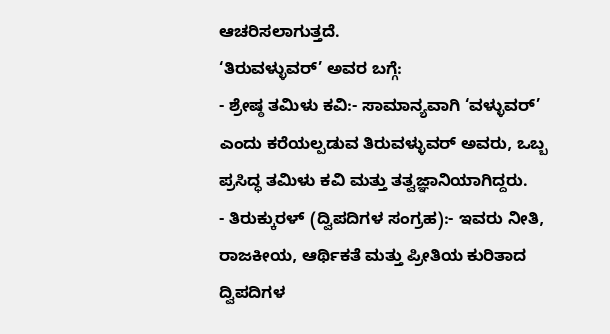ಆಚರಿಸಲಾಗುತ್ತದೆ.
‘ತಿರುವಳ್ಳುವರ್’ ಅವರ ಬಗ್ಗೆ:
- ಶ್ರೇಷ್ಠ ತಮಿಳು ಕವಿ:- ಸಾಮಾನ್ಯವಾಗಿ ‘ವಳ್ಳುವರ್’ ಎಂದು ಕರೆಯಲ್ಪಡುವ ತಿರುವಳ್ಳುವರ್ ಅವರು, ಒಬ್ಬ ಪ್ರಸಿದ್ಧ ತಮಿಳು ಕವಿ ಮತ್ತು ತತ್ವಜ್ಞಾನಿಯಾಗಿದ್ದರು.
- ತಿರುಕ್ಕುರಳ್ (ದ್ವಿಪದಿಗಳ ಸಂಗ್ರಹ):- ಇವರು ನೀತಿ, ರಾಜಕೀಯ, ಆರ್ಥಿಕತೆ ಮತ್ತು ಪ್ರೀತಿಯ ಕುರಿತಾದ ದ್ವಿಪದಿಗಳ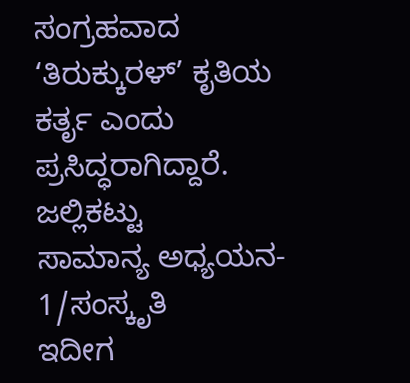ಸಂಗ್ರಹವಾದ ‘ತಿರುಕ್ಕುರಳ್’ ಕೃತಿಯ ಕರ್ತೃ ಎಂದು ಪ್ರಸಿದ್ಧರಾಗಿದ್ದಾರೆ.
ಜಲ್ಲಿಕಟ್ಟು
ಸಾಮಾನ್ಯ ಅಧ್ಯಯನ- 1/ಸಂಸ್ಕೃತಿ
ಇದೀಗ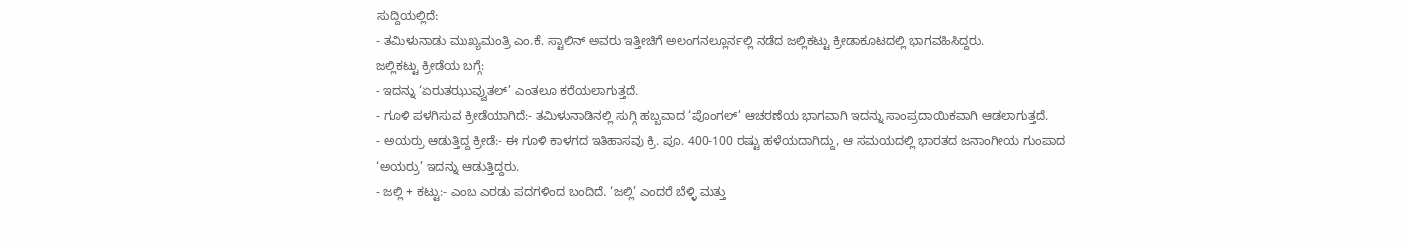ಸುದ್ದಿಯಲ್ಲಿದೆ:
- ತಮಿಳುನಾಡು ಮುಖ್ಯಮಂತ್ರಿ ಎಂ.ಕೆ. ಸ್ಟಾಲಿನ್ ಅವರು ಇತ್ತೀಚಿಗೆ ಅಲಂಗನಲ್ಲೂರ್ನಲ್ಲಿ ನಡೆದ ಜಲ್ಲಿಕಟ್ಟು ಕ್ರೀಡಾಕೂಟದಲ್ಲಿ ಭಾಗವಹಿಸಿದ್ದರು.
ಜಲ್ಲಿಕಟ್ಟು ಕ್ರೀಡೆಯ ಬಗ್ಗೆ:
- ಇದನ್ನು ‘ಏರುತಝುವ್ವುತಲ್’ ಎಂತಲೂ ಕರೆಯಲಾಗುತ್ತದೆ.
- ಗೂಳಿ ಪಳಗಿಸುವ ಕ್ರೀಡೆಯಾಗಿದೆ:- ತಮಿಳುನಾಡಿನಲ್ಲಿ ಸುಗ್ಗಿ ಹಬ್ಬವಾದ ‘ಪೊಂಗಲ್’ ಆಚರಣೆಯ ಭಾಗವಾಗಿ ಇದನ್ನು ಸಾಂಪ್ರದಾಯಿಕವಾಗಿ ಆಡಲಾಗುತ್ತದೆ.
- ಅಯರ್ರು ಆಡುತ್ತಿದ್ದ ಕ್ರೀಡೆ:- ಈ ಗೂಳಿ ಕಾಳಗದ ಇತಿಹಾಸವು ಕ್ರಿ. ಪೂ. 400-100 ರಷ್ಟು ಹಳೆಯದಾಗಿದ್ದು, ಆ ಸಮಯದಲ್ಲಿ ಭಾರತದ ಜನಾಂಗೀಯ ಗುಂಪಾದ ‘ಅಯರ್ರು’ ಇದನ್ನು ಆಡುತ್ತಿದ್ದರು.
- ಜಲ್ಲಿ + ಕಟ್ಟು:- ಎಂಬ ಎರಡು ಪದಗಳಿಂದ ಬಂದಿದೆ. ‘ಜಲ್ಲಿ’ ಎಂದರೆ ಬೆಳ್ಳಿ ಮತ್ತು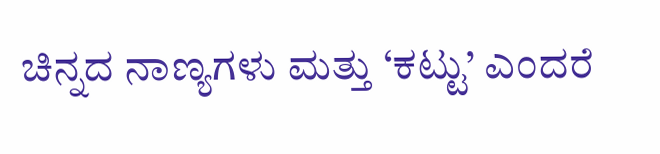ಚಿನ್ನದ ನಾಣ್ಯಗಳು ಮತ್ತು ‘ಕಟ್ಟು’ ಎಂದರೆ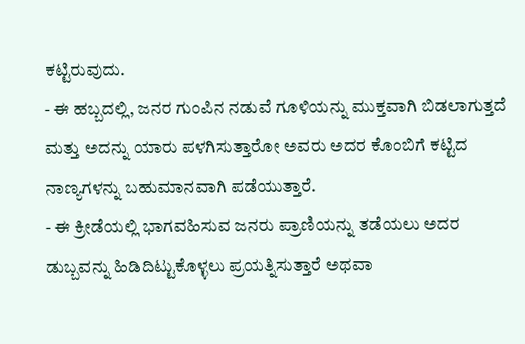ಕಟ್ಟಿರುವುದು.
- ಈ ಹಬ್ಬದಲ್ಲಿ, ಜನರ ಗುಂಪಿನ ನಡುವೆ ಗೂಳಿಯನ್ನು ಮುಕ್ತವಾಗಿ ಬಿಡಲಾಗುತ್ತದೆ ಮತ್ತು ಅದನ್ನು ಯಾರು ಪಳಗಿಸುತ್ತಾರೋ ಅವರು ಅದರ ಕೊಂಬಿಗೆ ಕಟ್ಟಿದ ನಾಣ್ಯಗಳನ್ನು ಬಹುಮಾನವಾಗಿ ಪಡೆಯುತ್ತಾರೆ.
- ಈ ಕ್ರೀಡೆಯಲ್ಲಿ ಭಾಗವಹಿಸುವ ಜನರು ಪ್ರಾಣಿಯನ್ನು ತಡೆಯಲು ಅದರ ಡುಬ್ಬವನ್ನು ಹಿಡಿದಿಟ್ಟುಕೊಳ್ಳಲು ಪ್ರಯತ್ನಿಸುತ್ತಾರೆ ಅಥವಾ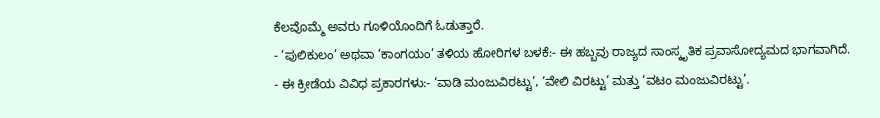ಕೆಲವೊಮ್ಮೆ ಅವರು ಗೂಳಿಯೊಂದಿಗೆ ಓಡುತ್ತಾರೆ.
- ‘ಪುಲಿಕುಲಂ’ ಅಥವಾ ‘ಕಾಂಗಯಂ’ ತಳಿಯ ಹೋರಿಗಳ ಬಳಕೆ:- ಈ ಹಬ್ಬವು ರಾಜ್ಯದ ಸಾಂಸ್ಕೃತಿಕ ಪ್ರವಾಸೋದ್ಯಮದ ಭಾಗವಾಗಿದೆ.
- ಈ ಕ್ರೀಡೆಯ ವಿವಿಧ ಪ್ರಕಾರಗಳು:- ‘ವಾಡಿ ಮಂಜುವಿರಟ್ಟು’, ‘ವೇಲಿ ವಿರಟ್ಟು’ ಮತ್ತು ‘ವಟಂ ಮಂಜುವಿರಟ್ಟು’.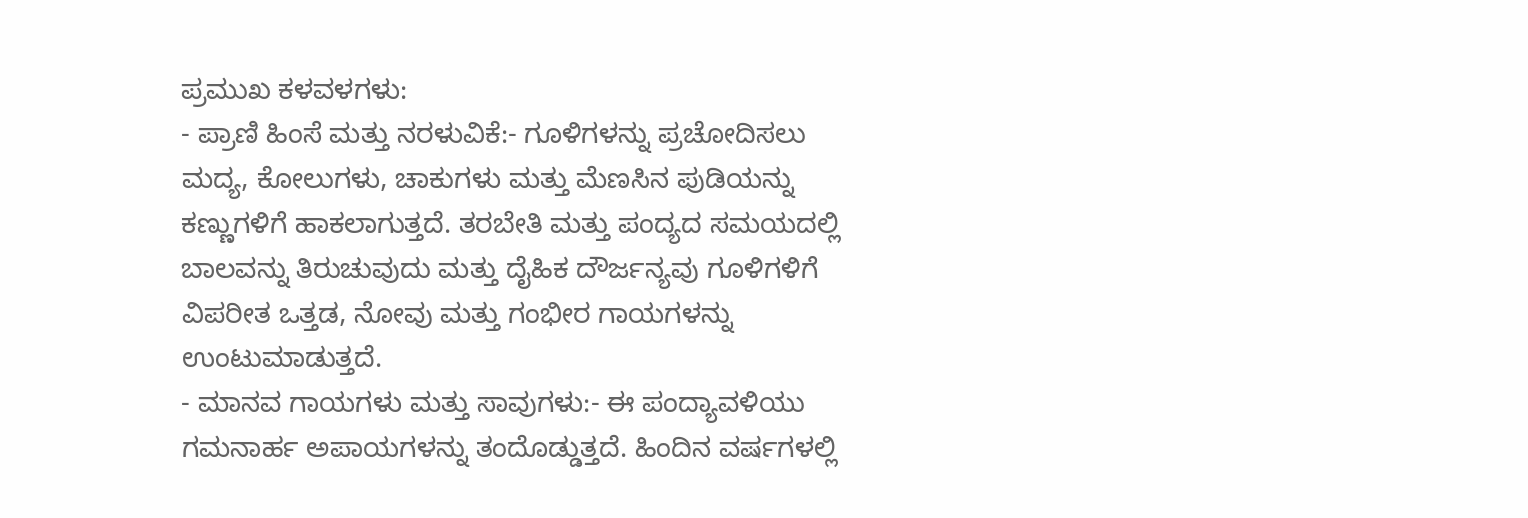ಪ್ರಮುಖ ಕಳವಳಗಳು:
- ಪ್ರಾಣಿ ಹಿಂಸೆ ಮತ್ತು ನರಳುವಿಕೆ:- ಗೂಳಿಗಳನ್ನು ಪ್ರಚೋದಿಸಲು ಮದ್ಯ, ಕೋಲುಗಳು, ಚಾಕುಗಳು ಮತ್ತು ಮೆಣಸಿನ ಪುಡಿಯನ್ನು ಕಣ್ಣುಗಳಿಗೆ ಹಾಕಲಾಗುತ್ತದೆ. ತರಬೇತಿ ಮತ್ತು ಪಂದ್ಯದ ಸಮಯದಲ್ಲಿ ಬಾಲವನ್ನು ತಿರುಚುವುದು ಮತ್ತು ದೈಹಿಕ ದೌರ್ಜನ್ಯವು ಗೂಳಿಗಳಿಗೆ ವಿಪರೀತ ಒತ್ತಡ, ನೋವು ಮತ್ತು ಗಂಭೀರ ಗಾಯಗಳನ್ನು ಉಂಟುಮಾಡುತ್ತದೆ.
- ಮಾನವ ಗಾಯಗಳು ಮತ್ತು ಸಾವುಗಳು:- ಈ ಪಂದ್ಯಾವಳಿಯು ಗಮನಾರ್ಹ ಅಪಾಯಗಳನ್ನು ತಂದೊಡ್ಡುತ್ತದೆ. ಹಿಂದಿನ ವರ್ಷಗಳಲ್ಲಿ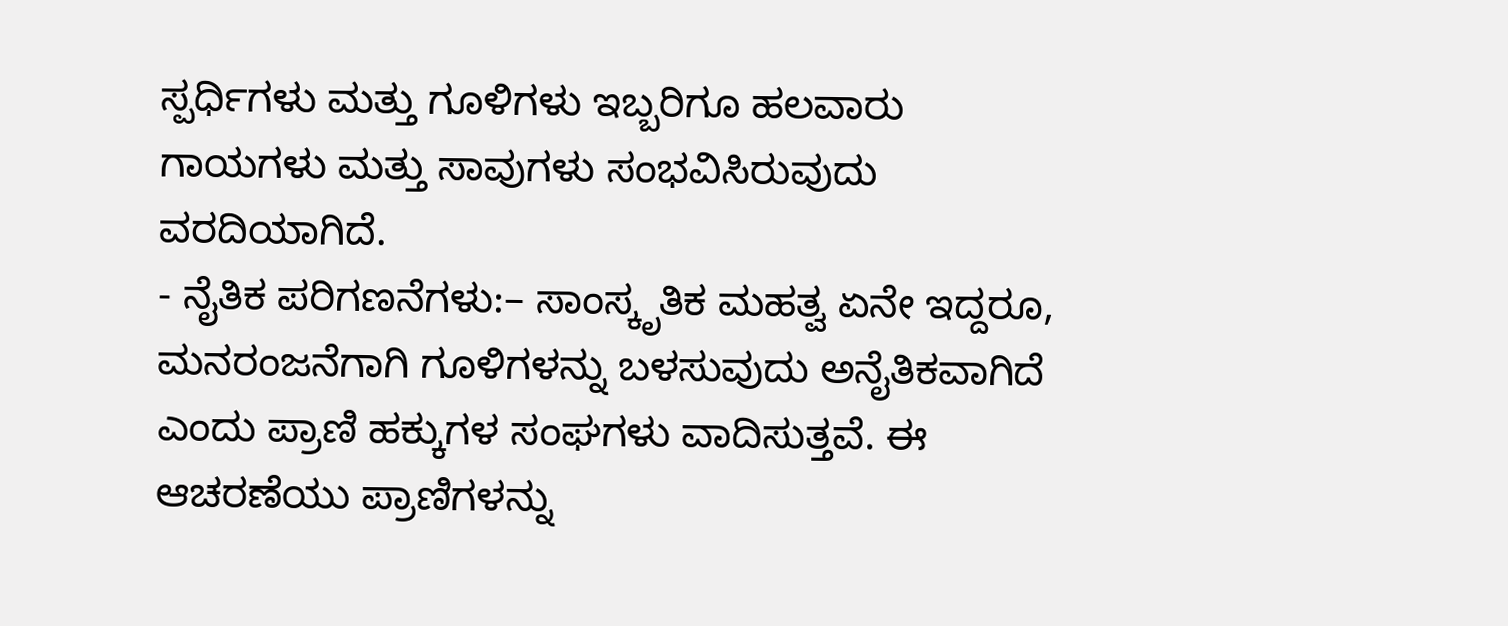ಸ್ಪರ್ಧಿಗಳು ಮತ್ತು ಗೂಳಿಗಳು ಇಬ್ಬರಿಗೂ ಹಲವಾರು ಗಾಯಗಳು ಮತ್ತು ಸಾವುಗಳು ಸಂಭವಿಸಿರುವುದು ವರದಿಯಾಗಿದೆ.
- ನೈತಿಕ ಪರಿಗಣನೆಗಳು:– ಸಾಂಸ್ಕೃತಿಕ ಮಹತ್ವ ಏನೇ ಇದ್ದರೂ, ಮನರಂಜನೆಗಾಗಿ ಗೂಳಿಗಳನ್ನು ಬಳಸುವುದು ಅನೈತಿಕವಾಗಿದೆ ಎಂದು ಪ್ರಾಣಿ ಹಕ್ಕುಗಳ ಸಂಘಗಳು ವಾದಿಸುತ್ತವೆ. ಈ ಆಚರಣೆಯು ಪ್ರಾಣಿಗಳನ್ನು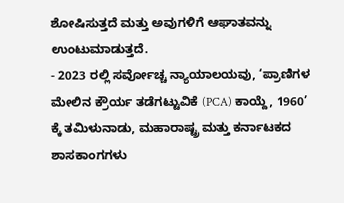ಶೋಷಿಸುತ್ತದೆ ಮತ್ತು ಅವುಗಳಿಗೆ ಆಘಾತವನ್ನು ಉಂಟುಮಾಡುತ್ತದೆ.
- 2023 ರಲ್ಲಿ ಸರ್ವೋಚ್ಚ ನ್ಯಾಯಾಲಯವು, ‘ಪ್ರಾಣಿಗಳ ಮೇಲಿನ ಕ್ರೌರ್ಯ ತಡೆಗಟ್ಟುವಿಕೆ (PCA) ಕಾಯ್ದೆ, 1960’ ಕ್ಕೆ ತಮಿಳುನಾಡು, ಮಹಾರಾಷ್ಟ್ರ ಮತ್ತು ಕರ್ನಾಟಕದ ಶಾಸಕಾಂಗಗಳು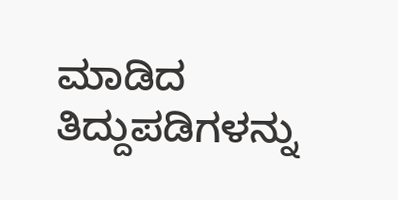ಮಾಡಿದ ತಿದ್ದುಪಡಿಗಳನ್ನು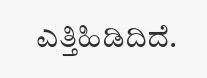ಎತ್ತಿಹಿಡಿದಿದೆ.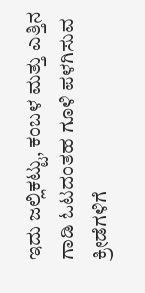ಇದು ಜಲ್ಲಿಕಟ್ಟು, ಕಂಬಳ ಮತ್ತು ಎತ್ತಿನ ಗಾಡಿ ಓಟದಂತಹ ಗೂಳಿ ಪಳಗಿಸುವ ಕ್ರೀಡೆಗಳಿಗೆ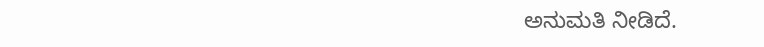ಅನುಮತಿ ನೀಡಿದೆ.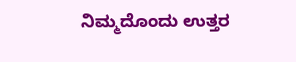ನಿಮ್ಮದೊಂದು ಉತ್ತರ